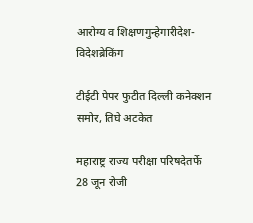आरोग्य व शिक्षणगुन्हेगारीदेश-विदेशब्रेकिंग

टीईटी पेपर फुटीत दिल्ली कनेक्शन समोर, तिघे अटकेत

महाराष्ट्र राज्य परीक्षा परिषदेतर्फे 28 जून रोजी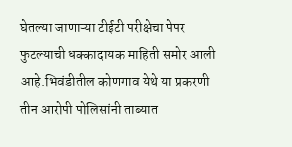घेतल्या जाणाऱ्या टीईटी परीक्षेचा पेपर फुटल्याची धक्कादायक माहिती समोर आली आहे.भिवंडीतील कोणगाव येथे या प्रकरणी तीन आरोपी पोलिसांनी ताब्यात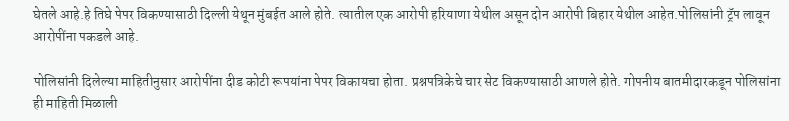घेतले आहे.हे तिघे पेपर विकण्यासाठी दिल्ली येथून मुंबईत आले होते. त्यातील एक आरोपी हरियाणा येथील असून दोन आरोपी बिहार येथील आहेत.पोलिसांनी ट्रॅप लावून आरोपींना पकडले आहे.

पोलिसांनी दिलेल्या माहितीनुसार आरोपींना दीड कोटी रूपयांना पेपर विकायचा होता. प्रश्नपत्रिकेचे चार सेट विकण्यासाठी आणले होते. गोपनीय बातमीदारकडून पोलिसांना ही माहिती मिळाली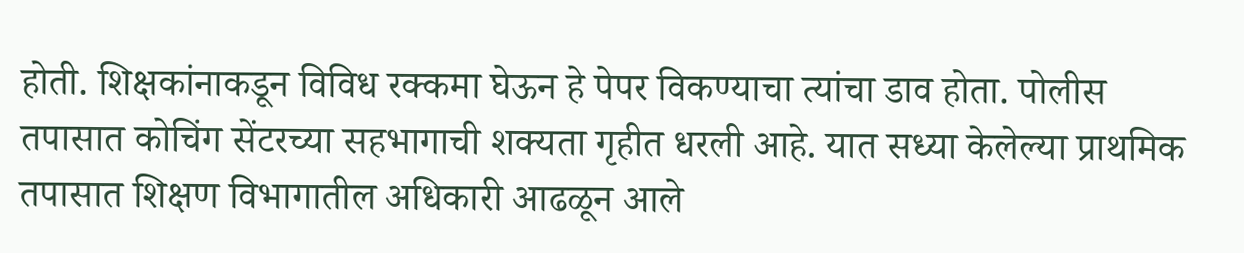होती. शिक्षकांनाकडून विविध रक्कमा घेऊन हे पेपर विकण्याचा त्यांचा डाव होता. पोलीस तपासात कोचिंग सेंटरच्या सहभागाची शक्यता गृहीत धरली आहे. यात सध्या केलेल्या प्राथमिक तपासात शिक्षण विभागातील अधिकारी आढळून आले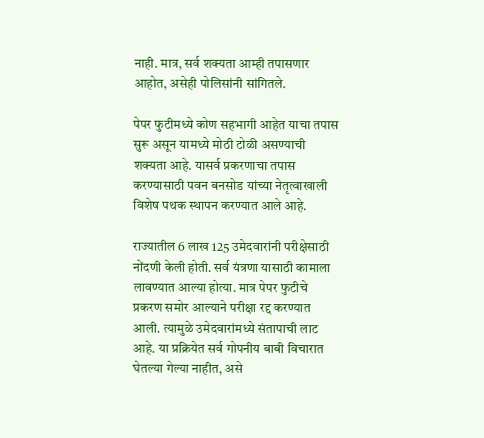नाही. मात्र, सर्व शक्यता आम्ही तपासणार आहोत, असेही पोलिसांनी सांगितले.

पेपर फुटीमध्ये कोण सहभागी आहेत याचा तपास सुरू असून यामध्ये मोठी टोळी असण्याची शक्यता आहे. यासर्व प्रकरणाचा तपास करण्यासाठी पवन बनसोड यांच्या नेतृत्वाखाली विशेष पथक स्थापन करण्यात आले आहे.

राज्यातील 6 लाख 125 उमेदवारांनी परीक्षेसाठी नोंदणी केली होती. सर्व यंत्रणा यासाठी कामाला लावण्यात आल्या होत्या. मात्र पेपर फुटीचे प्रकरण समोर आल्याने परीक्षा रद्द करण्यात आली. त्यामुळे उमेदवारांमध्ये संतापाची लाट आहे. या प्रक्रियेत सर्व गोपनीय बाबी विचारात घेतल्या गेल्या नाहीत, असे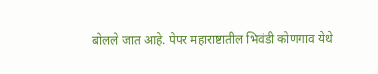बोलले जात आहे. पेपर महाराष्टातील भिवंडी कोणगाव येथे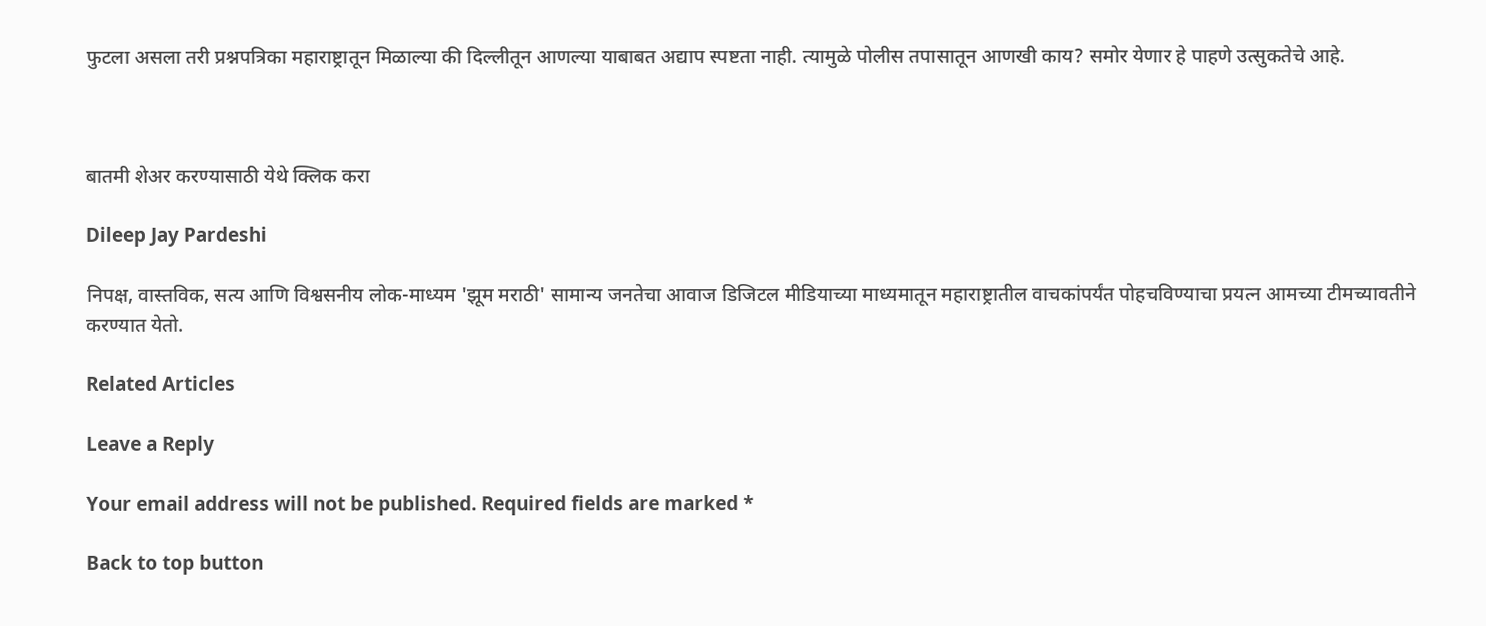फुटला असला तरी प्रश्नपत्रिका महाराष्ट्रातून मिळाल्या की दिल्लीतून आणल्या याबाबत अद्याप स्पष्टता नाही. त्यामुळे पोलीस तपासातून आणखी काय? समोर येणार हे पाहणे उत्सुकतेचे आहे.



बातमी शेअर करण्यासाठी येथे क्लिक करा

Dileep Jay Pardeshi

निपक्ष, वास्तविक, सत्य आणि विश्वसनीय लोक-माध्यम 'झूम मराठी' सामान्य जनतेचा आवाज डिजिटल मीडियाच्या माध्यमातून महाराष्ट्रातील वाचकांपर्यंत पोहचविण्याचा प्रयत्न आमच्या टीमच्यावतीने करण्यात येतो.

Related Articles

Leave a Reply

Your email address will not be published. Required fields are marked *

Back to top button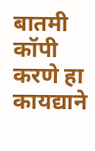बातमी कॉपी करणे हा कायद्याने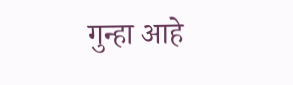गुन्हा आहे